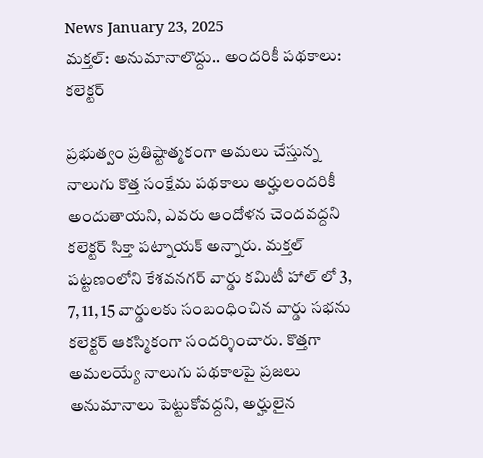News January 23, 2025
మక్తల్: అనుమానాలొద్దు.. అందరికీ పథకాలు: కలెక్టర్

ప్రభుత్వం ప్రతిష్టాత్మకంగా అమలు చేస్తున్న నాలుగు కొత్త సంక్షేమ పథకాలు అర్హులందరికీ అందుతాయని, ఎవరు ఆందోళన చెందవద్దని కలెక్టర్ సిక్తా పట్నాయక్ అన్నారు. మక్తల్ పట్టణంలోని కేశవనగర్ వార్డు కమిటీ హాల్ లో 3, 7, 11, 15 వార్డులకు సంబంధించిన వార్డు సభను కలెక్టర్ ఆకస్మికంగా సందర్శించారు. కొత్తగా అమలయ్యే నాలుగు పథకాలపై ప్రజలు అనుమానాలు పెట్టుకోవద్దని, అర్హులైన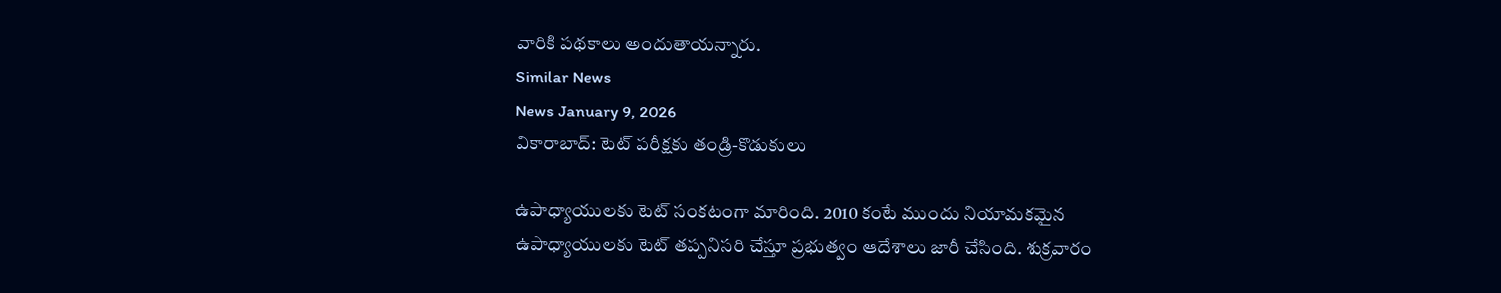వారికి పథకాలు అందుతాయన్నారు.
Similar News
News January 9, 2026
వికారాబాద్: టెట్ పరీక్షకు తండ్రి-కొడుకులు

ఉపాధ్యాయులకు టెట్ సంకటంగా మారింది. 2010 కంటే ముందు నియామకమైన ఉపాధ్యాయులకు టెట్ తప్పనిసరి చేస్తూ ప్రభుత్వం ఆదేశాలు జారీ చేసింది. శుక్రవారం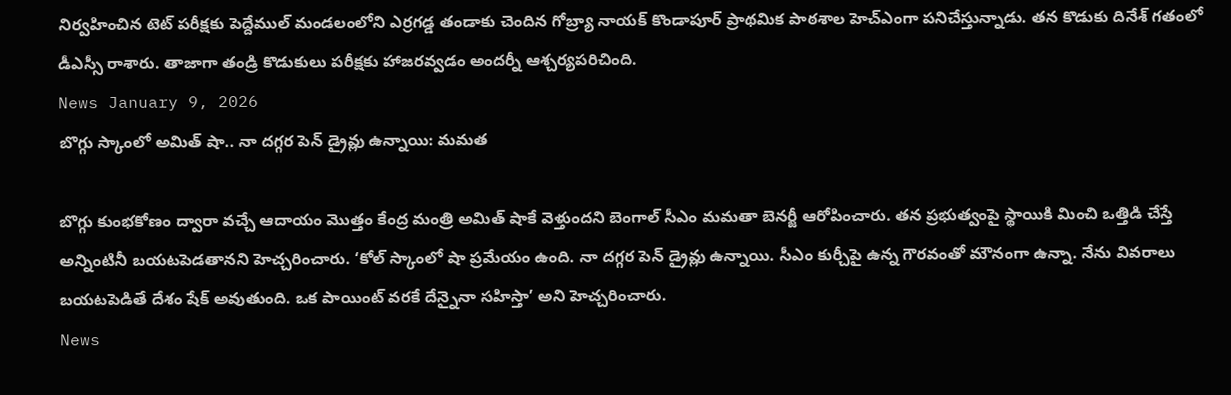నిర్వహించిన టెట్ పరీక్షకు పెద్దేముల్ మండలంలోని ఎర్రగడ్డ తండాకు చెందిన గోబ్ర్యా నాయక్ కొండాపూర్ ప్రాథమిక పాఠశాల హెచ్ఎంగా పనిచేస్తున్నాడు. తన కొడుకు దినేశ్ గతంలో డీఎస్సీ రాశారు. తాజాగా తండ్రి కొడుకులు పరీక్షకు హాజరవ్వడం అందర్నీ ఆశ్చర్యపరిచింది.
News January 9, 2026
బొగ్గు స్కాంలో అమిత్ షా.. నా దగ్గర పెన్ డ్రైవ్లు ఉన్నాయి: మమత

బొగ్గు కుంభకోణం ద్వారా వచ్చే ఆదాయం మొత్తం కేంద్ర మంత్రి అమిత్ షాకే వెళ్తుందని బెంగాల్ సీఎం మమతా బెనర్జీ ఆరోపించారు. తన ప్రభుత్వంపై స్థాయికి మించి ఒత్తిడి చేస్తే అన్నింటినీ బయటపెడతానని హెచ్చరించారు. ‘కోల్ స్కాంలో షా ప్రమేయం ఉంది. నా దగ్గర పెన్ డ్రైవ్లు ఉన్నాయి. సీఎం కుర్చీపై ఉన్న గౌరవంతో మౌనంగా ఉన్నా. నేను వివరాలు బయటపెడితే దేశం షేక్ అవుతుంది. ఒక పాయింట్ వరకే దేన్నైనా సహిస్తా’ అని హెచ్చరించారు.
News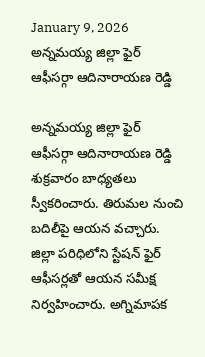January 9, 2026
అన్నమయ్య జిల్లా ఫైర్ ఆఫీసర్గా ఆదినారాయణ రెడ్డి

అన్నమయ్య జిల్లా ఫైర్ ఆఫీసర్గా ఆదినారాయణ రెడ్డి శుక్రవారం బాధ్యతలు స్వీకరించారు. తిరుమల నుంచి బదిలీపై ఆయన వచ్చారు. జిల్లా పరిధిలోని స్టేషన్ ఫైర్ ఆఫీసర్లతో ఆయన సమీక్ష నిర్వహించారు. అగ్నిమాపక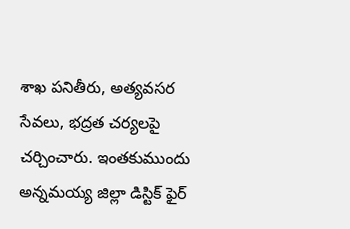శాఖ పనితీరు, అత్యవసర సేవలు, భద్రత చర్యలపై చర్చించారు. ఇంతకుముందు అన్నమయ్య జిల్లా డిస్టిక్ ఫైర్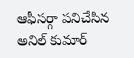ఆఫీసర్గా పనిచేసిన అనిల్ కుమార్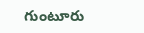గుంటూరు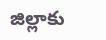జిల్లాకు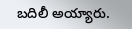బదిలీ అయ్యారు.